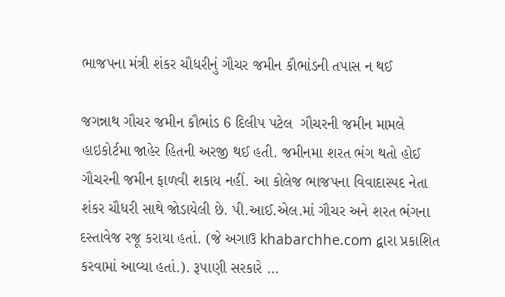ભાજપના મંત્રી શંકર ચૌધરીનું ગૌચર જમીન કૌભાંડની તપાસ ન થઈ

જગન્નાથ ગૌચર જમીન કૌભાંડ 6 દિલીપ પટેલ  ગૌચરની જમીન મામલે હાઇકોર્ટમા જાહેર હિતની અરજી થઈ હતી. જમીનમા શરત ભંગ થતો હોઈ ગૌચરની જમીન ફાળવી શકાય નહીં. આ કોલેજ ભાજપના વિવાદાસ્પદ નેતા શંકર ચૌધરી સાથે જોડાયેલી છે. પી.આઈ.એલ.માં ગૌચર અને શરત ભંગના દસ્તાવેજ રજૂ કરાયા હતાં. (જે અગાઉ khabarchhe.com દ્વારા પ્રકાશિત કરવામાં આવ્યા હતાં.). રૂપાણી સરકારે …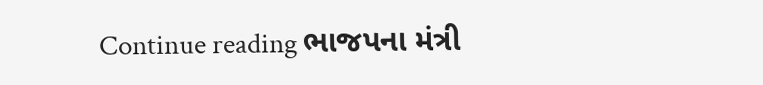Continue reading ભાજપના મંત્રી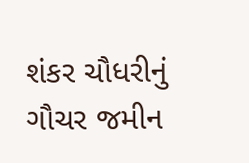શંકર ચૌધરીનું ગૌચર જમીન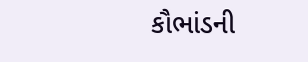કૌભાંડની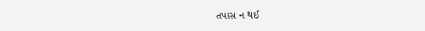તપાસ ન થઈ